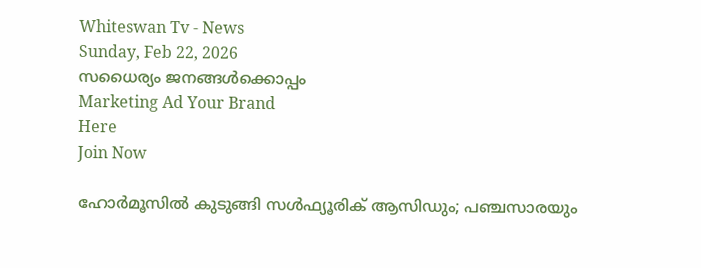Whiteswan Tv - News
Sunday, Feb 22, 2026
സധൈര്യം ജനങ്ങൾക്കൊപ്പം
Marketing Ad Your Brand
Here
Join Now

ഹോര്‍മൂസില്‍ കുടുങ്ങി സള്‍ഫ്യൂരിക് ആസിഡും; പഞ്ചസാരയും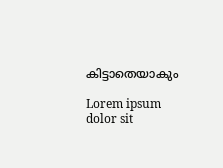കിട്ടാതെയാകും

Lorem ipsum dolor sit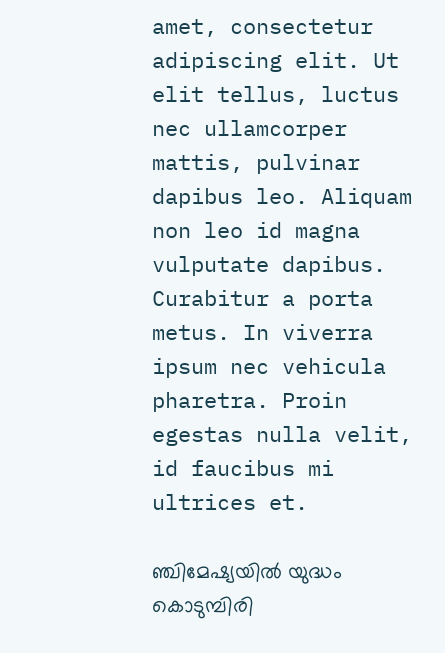amet, consectetur adipiscing elit. Ut elit tellus, luctus nec ullamcorper mattis, pulvinar dapibus leo. Aliquam non leo id magna vulputate dapibus. Curabitur a porta metus. In viverra ipsum nec vehicula pharetra. Proin egestas nulla velit, id faucibus mi ultrices et.

ഞ്ചിമേഷ്യയില്‍ യുദ്ധം കൊടുമ്പിരി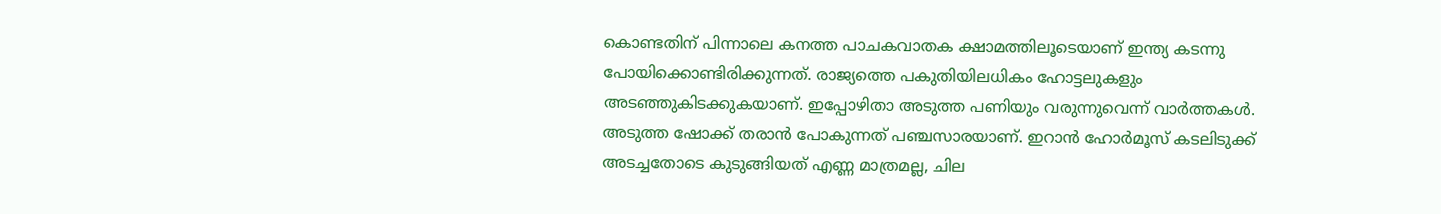കൊണ്ടതിന് പിന്നാലെ കനത്ത പാചകവാതക ക്ഷാമത്തിലൂടെയാണ് ഇന്ത്യ കടന്നു പോയിക്കൊണ്ടിരിക്കുന്നത്. രാജ്യത്തെ പകുതിയിലധികം ഹോട്ടലുകളും അടഞ്ഞുകിടക്കുകയാണ്. ഇപ്പോഴിതാ അടുത്ത പണിയും വരുന്നുവെന്ന് വാര്‍ത്തകള്‍. അടുത്ത ഷോക്ക് തരാന്‍ പോകുന്നത് പഞ്ചസാരയാണ്. ഇറാന്‍ ഹോര്‍മൂസ് കടലിടുക്ക് അടച്ചതോടെ കുടുങ്ങിയത് എണ്ണ മാത്രമല്ല, ചില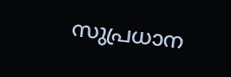സുപ്രധാന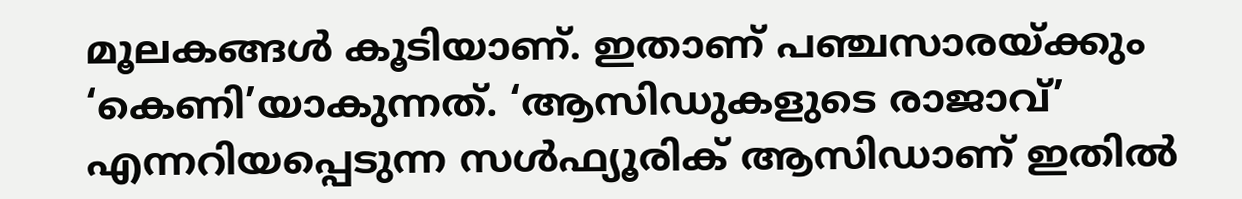മൂലകങ്ങള്‍ കൂടിയാണ്. ഇതാണ് പഞ്ചസാരയ്ക്കും ‘കെണി’യാകുന്നത്. ‘ആസിഡുകളുടെ രാജാവ്’ എന്നറിയപ്പെടുന്ന സള്‍ഫ്യൂരിക് ആസിഡാണ് ഇതില്‍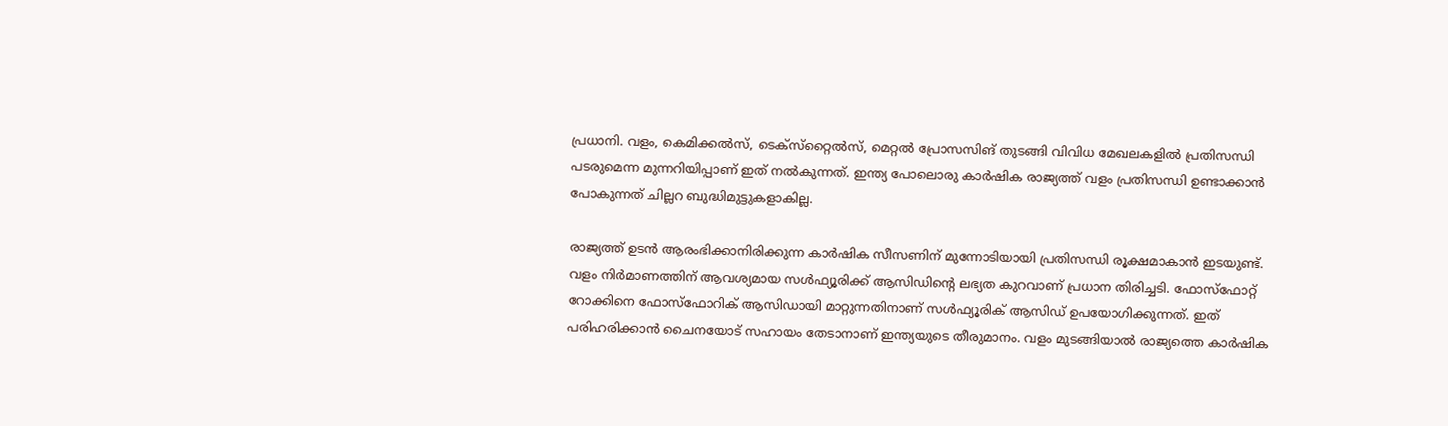പ്രധാനി. വളം, കെമിക്കല്‍സ്, ടെക്‌സ്‌റ്റൈല്‍സ്, മെറ്റല്‍ പ്രോസസിങ് തുടങ്ങി വിവിധ മേഖലകളില്‍ പ്രതിസന്ധി പടരുമെന്ന മുന്നറിയിപ്പാണ് ഇത് നല്‍കുന്നത്. ഇന്ത്യ പോലൊരു കാര്‍ഷിക രാജ്യത്ത് വളം പ്രതിസന്ധി ഉണ്ടാക്കാന്‍ പോകുന്നത് ചില്ലറ ബുദ്ധിമുട്ടുകളാകില്ല.

രാജ്യത്ത് ഉടന്‍ ആരംഭിക്കാനിരിക്കുന്ന കാര്‍ഷിക സീസണിന് മുന്നോടിയായി പ്രതിസന്ധി രൂക്ഷമാകാന്‍ ഇടയുണ്ട്. വളം നിര്‍മാണത്തിന് ആവശ്യമായ സള്‍ഫ്യൂരിക്ക് ആസിഡിന്റെ ലഭ്യത കുറവാണ് പ്രധാന തിരിച്ചടി. ഫോസ്‌ഫോറ്റ് റോക്കിനെ ഫോസ്‌ഫോറിക് ആസിഡായി മാറ്റുന്നതിനാണ് സള്‍ഫ്യൂരിക് ആസിഡ് ഉപയോഗിക്കുന്നത്. ഇത് പരിഹരിക്കാന്‍ ചൈനയോട് സഹായം തേടാനാണ് ഇന്ത്യയുടെ തീരുമാനം. വളം മുടങ്ങിയാല്‍ രാജ്യത്തെ കാര്‍ഷിക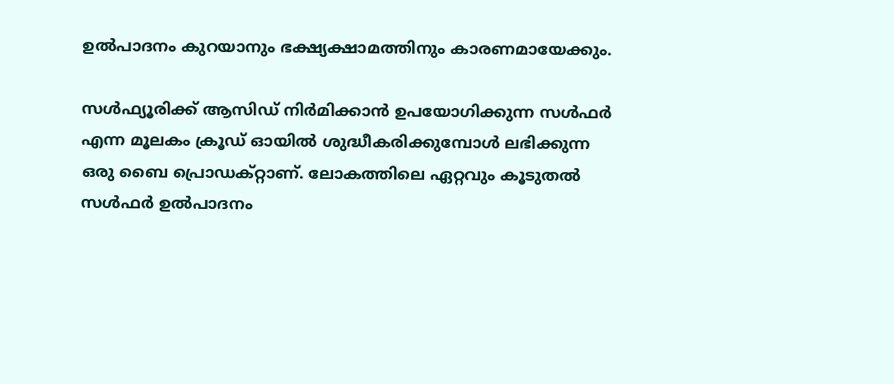ഉല്‍പാദനം കുറയാനും ഭക്ഷ്യക്ഷാമത്തിനും കാരണമായേക്കും.

സള്‍ഫ്യൂരിക്ക് ആസിഡ് നിര്‍മിക്കാന്‍ ഉപയോഗിക്കുന്ന സള്‍ഫര്‍ എന്ന മൂലകം ക്രൂഡ് ഓയില്‍ ശുദ്ധീകരിക്കുമ്പോള്‍ ലഭിക്കുന്ന ഒരു ബൈ പ്രൊഡക്റ്റാണ്. ലോകത്തിലെ ഏറ്റവും കൂടുതല്‍ സള്‍ഫര്‍ ഉല്‍പാദനം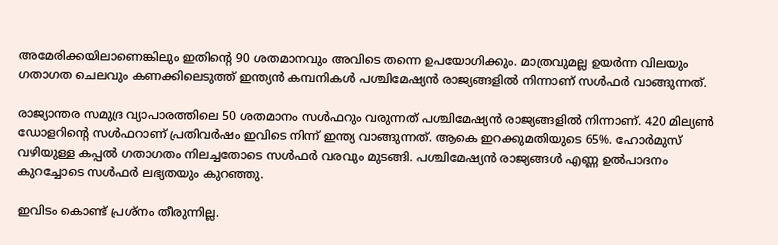അമേരിക്കയിലാണെങ്കിലും ഇതിന്റെ 90 ശതമാനവും അവിടെ തന്നെ ഉപയോഗിക്കും. മാത്രവുമല്ല ഉയര്‍ന്ന വിലയും ഗതാഗത ചെലവും കണക്കിലെടുത്ത് ഇന്ത്യന്‍ കമ്പനികള്‍ പശ്ചിമേഷ്യന്‍ രാജ്യങ്ങളില്‍ നിന്നാണ് സള്‍ഫര്‍ വാങ്ങുന്നത്.

രാജ്യാന്തര സമുദ്ര വ്യാപാരത്തിലെ 50 ശതമാനം സള്‍ഫറും വരുന്നത് പശ്ചിമേഷ്യന്‍ രാജ്യങ്ങളില്‍ നിന്നാണ്. 420 മില്യണ്‍ ഡോളറിന്റെ സള്‍ഫറാണ് പ്രതിവര്‍ഷം ഇവിടെ നിന്ന് ഇന്ത്യ വാങ്ങുന്നത്. ആകെ ഇറക്കുമതിയുടെ 65%. ഹോര്‍മുസ് വഴിയുള്ള കപ്പല്‍ ഗതാഗതം നിലച്ചതോടെ സള്‍ഫര്‍ വരവും മുടങ്ങി. പശ്ചിമേഷ്യന്‍ രാജ്യങ്ങള്‍ എണ്ണ ഉല്‍പാദനം കുറച്ചോടെ സള്‍ഫര്‍ ലഭ്യതയും കുറഞ്ഞു.

ഇവിടം കൊണ്ട് പ്രശ്‌നം തീരുന്നില്ല.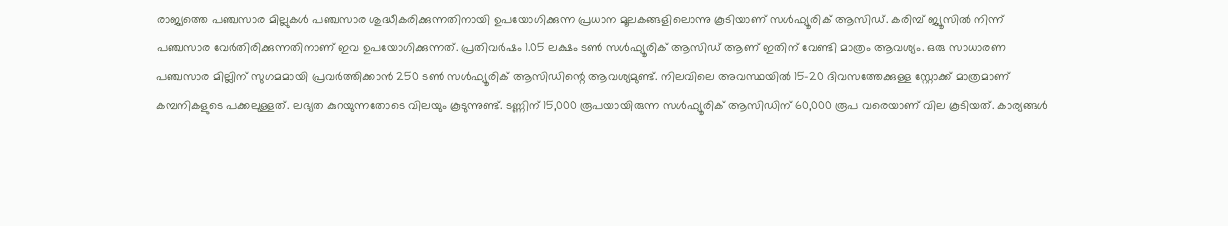രാജ്യത്തെ പഞ്ചസാര മില്ലുകള്‍ പഞ്ചസാര ശുദ്ധീകരിക്കുന്നതിനായി ഉപയോഗിക്കുന്ന പ്രധാന മൂലകങ്ങളിലൊന്നു കൂടിയാണ് സള്‍ഫ്യൂരിക് ആസിഡ്. കരിമ്പ് ജ്യൂസില്‍ നിന്ന് പഞ്ചസാര വേര്‍തിരിക്കുന്നതിനാണ് ഇവ ഉപയോഗിക്കുന്നത്. പ്രതിവര്‍ഷം 1.05 ലക്ഷം ടണ്‍ സള്‍ഫ്യൂരിക് ആസിഡ് ആണ് ഇതിന് വേണ്ടി മാത്രം ആവശ്യം. ഒരു സാധാരണ പഞ്ചസാര മില്ലിന് സുഗമമായി പ്രവര്‍ത്തിക്കാന്‍ 250 ടണ്‍ സള്‍ഫ്യൂരിക് ആസിഡിന്റെ ആവശ്യമുണ്ട്. നിലവിലെ അവസ്ഥയില്‍ 15-20 ദിവസത്തേക്കുള്ള സ്റ്റോക്ക് മാത്രമാണ് കമ്പനികളുടെ പക്കലുള്ളത്. ലഭ്യത കുറയുന്നതോടെ വിലയും കൂടുന്നുണ്ട്. ടണ്ണിന് 15,000 രൂപയായിരുന്ന സള്‍ഫ്യൂരിക് ആസിഡിന് 60,000 രൂപ വരെയാണ് വില കൂടിയത്. കാര്യങ്ങള്‍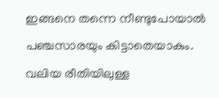ഇങ്ങനെ തന്നെ നീണ്ടുപോയാല്‍ പഞ്ചസാരയും കിട്ടാതെയാകും. വലിയ രീതിയിലുള്ള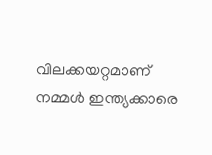വിലക്കയറ്റമാണ് നമ്മള്‍ ഇന്ത്യക്കാരെ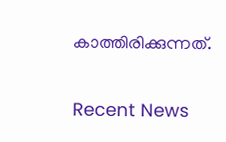കാത്തിരിക്കുന്നത്.

Recent News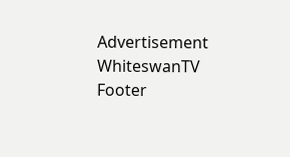Advertisement
WhiteswanTV Footer